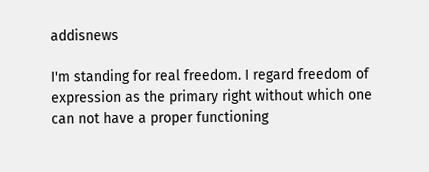addisnews

I'm standing for real freedom. I regard freedom of expression as the primary right without which one can not have a proper functioning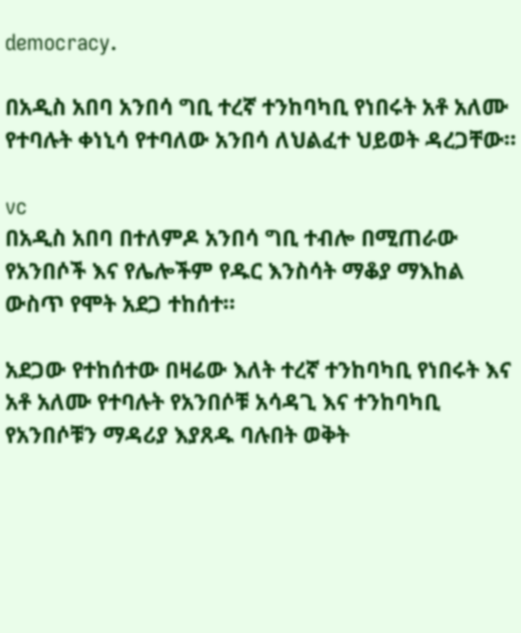democracy.

በአዲስ አበባ አንበሳ ግቢ ተረኛ ተንከባካቢ የነበሩት አቶ አለሙ የተባሉት ቀነኒሳ የተባለው አንበሳ ለህልፈተ ህይወት ዳረጋቸው።

vc
በአዲስ አበባ በተለምዶ አንበሳ ግቢ ተብሎ በሚጠራው የአንበሶች እና የሌሎችም የዱር እንስሳት ማቆያ ማእከል ውስጥ የሞት አደጋ ተከሰተ።

አደጋው የተከሰተው በዛሬው እለት ተረኛ ተንከባካቢ የነበሩት እና አቶ አለሙ የተባሉት የአንበሶቹ አሳዳጊ እና ተንከባካቢ የአንበሶቹን ማዳሪያ እያጸዱ ባሉበት ወቅት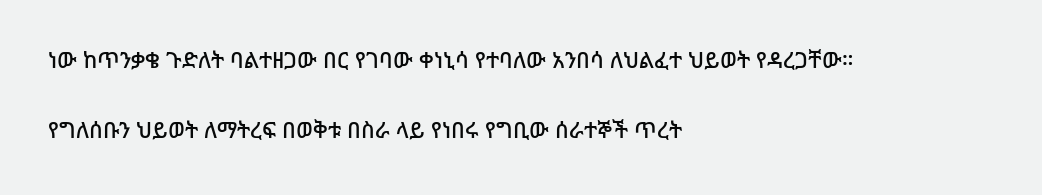ነው ከጥንቃቄ ጉድለት ባልተዘጋው በር የገባው ቀነኒሳ የተባለው አንበሳ ለህልፈተ ህይወት የዳረጋቸው።

የግለሰቡን ህይወት ለማትረፍ በወቅቱ በስራ ላይ የነበሩ የግቢው ሰራተኞች ጥረት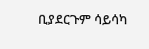ቢያደርጉም ሳይሳካ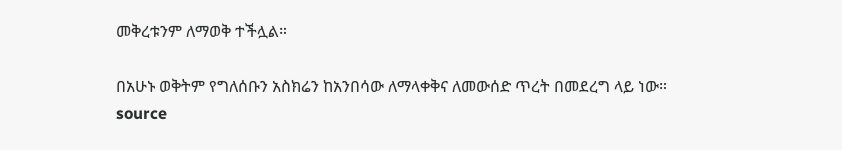መቅረቱንም ለማወቅ ተችሏል።

በአሁኑ ወቅትም የግለሰቡን አስክሬን ከአንበሳው ለማላቀቅና ለመውሰድ ጥረት በመደረግ ላይ ነው።
source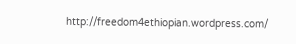http://freedom4ethiopian.wordpress.com/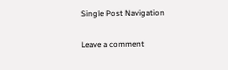Single Post Navigation

Leave a comment